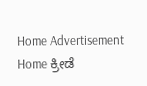Home Advertisement
Home ಕ್ರೀಡೆ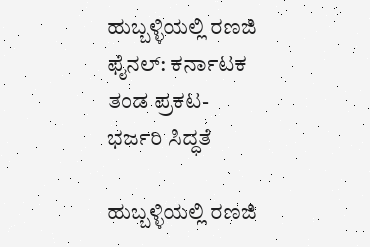ಹುಬ್ಬಳ್ಳಿಯಲ್ಲಿ ರಣಜಿ ಫೈನಲ್: ಕರ್ನಾಟಕ ತಂಡ ಪ್ರಕಟ-ಭರ್ಜರಿ ಸಿದ್ಧತೆ

ಹುಬ್ಬಳ್ಳಿಯಲ್ಲಿ ರಣಜಿ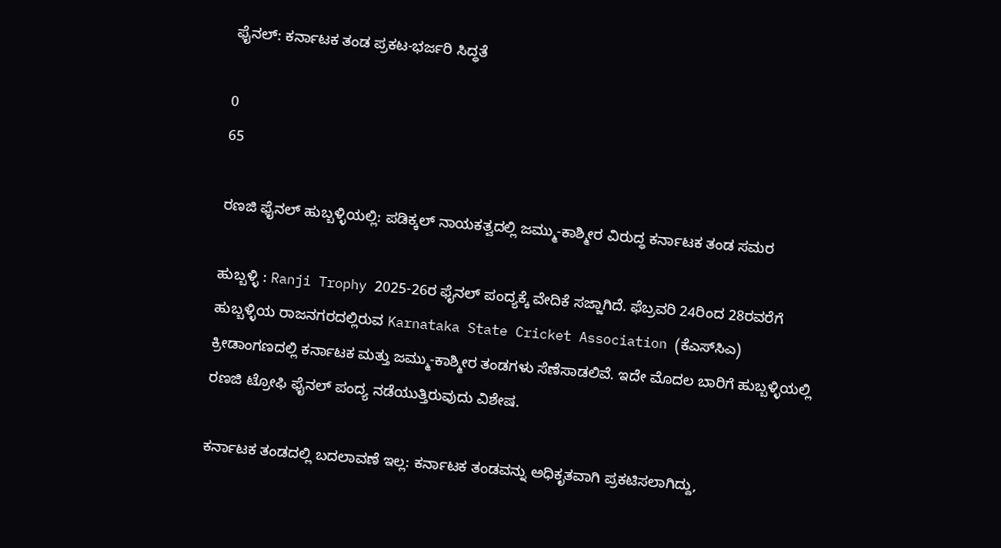ಫೈನಲ್: ಕರ್ನಾಟಕ ತಂಡ ಪ್ರಕಟ-ಭರ್ಜರಿ ಸಿದ್ಧತೆ

0
65

ರಣಜಿ ಫೈನಲ್ ಹುಬ್ಬಳ್ಳಿಯಲ್ಲಿ: ಪಡಿಕ್ಕಲ್ ನಾಯಕತ್ವದಲ್ಲಿ ಜಮ್ಮು-ಕಾಶ್ಮೀರ ವಿರುದ್ಧ ಕರ್ನಾಟಕ ತಂಡ ಸಮರ

ಹುಬ್ಬಳ್ಳಿ : Ranji Trophy 2025-26ರ ಫೈನಲ್ ಪಂದ್ಯಕ್ಕೆ ವೇದಿಕೆ ಸಜ್ಜಾಗಿದೆ. ಫೆಬ್ರವರಿ 24ರಿಂದ 28ರವರೆಗೆ ಹುಬ್ಬಳ್ಳಿಯ ರಾಜನಗರದಲ್ಲಿರುವ Karnataka State Cricket Association (ಕೆಎಸ್‌ಸಿಎ) ಕ್ರೀಡಾಂಗಣದಲ್ಲಿ ಕರ್ನಾಟಕ ಮತ್ತು ಜಮ್ಮು-ಕಾಶ್ಮೀರ ತಂಡಗಳು ಸೆಣೆಸಾಡಲಿವೆ. ಇದೇ ಮೊದಲ ಬಾರಿಗೆ ಹುಬ್ಬಳ್ಳಿಯಲ್ಲಿ ರಣಜಿ ಟ್ರೋಫಿ ಫೈನಲ್ ಪಂದ್ಯ ನಡೆಯುತ್ತಿರುವುದು ವಿಶೇಷ.

ಕರ್ನಾಟಕ ತಂಡದಲ್ಲಿ ಬದಲಾವಣೆ ಇಲ್ಲ: ಕರ್ನಾಟಕ ತಂಡವನ್ನು ಅಧಿಕೃತವಾಗಿ ಪ್ರಕಟಿಸಲಾಗಿದ್ದು,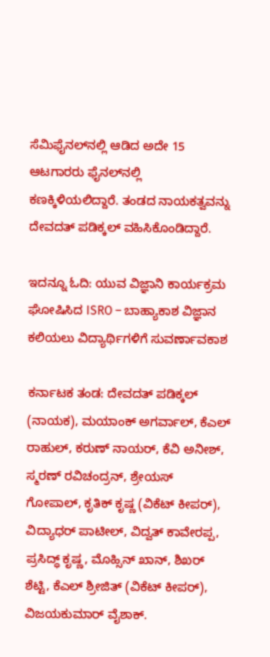ಸೆಮಿಫೈನಲ್‌ನಲ್ಲಿ ಆಡಿದ ಅದೇ 15 ಆಟಗಾರರು ಫೈನಲ್‌ನಲ್ಲಿ ಕಣಕ್ಕಿಳಿಯಲಿದ್ದಾರೆ. ತಂಡದ ನಾಯಕತ್ವವನ್ನು ದೇವದತ್ ಪಡಿಕ್ಕಲ್ ವಹಿಸಿಕೊಂಡಿದ್ದಾರೆ.

ಇದನ್ನೂ ಓದಿ: ಯುವ ವಿಜ್ಞಾನಿ ಕಾರ್ಯಕ್ರಮ ಘೋಷಿಸಿದ ISRO – ಬಾಹ್ಯಾಕಾಶ ವಿಜ್ಞಾನ ಕಲಿಯಲು ವಿದ್ಯಾರ್ಥಿಗಳಿಗೆ ಸುವರ್ಣಾವಕಾಶ

ಕರ್ನಾಟಕ ತಂಡ: ದೇವದತ್ ಪಡಿಕ್ಕಲ್ (ನಾಯಕ), ಮಯಾಂಕ್ ಅಗರ್ವಾಲ್, ಕೆಎಲ್ ರಾಹುಲ್, ಕರುಣ್ ನಾಯರ್, ಕೆವಿ ಅನೀಶ್, ಸ್ಮರಣ್ ರವಿಚಂದ್ರನ್, ಶ್ರೇಯಸ್ ಗೋಪಾಲ್, ಕೃತಿಕ್ ಕೃಷ್ಣ (ವಿಕೆಟ್ ಕೀಪರ್), ವಿದ್ಯಾಧರ್ ಪಾಟೀಲ್, ವಿದ್ವತ್ ಕಾವೇರಪ್ಪ, ಪ್ರಸಿದ್ಧ್ ಕೃಷ್ಣ, ಮೊಹ್ಸಿನ್ ಖಾನ್, ಶಿಖರ್ ಶೆಟ್ಟಿ, ಕೆಎಲ್ ಶ್ರೀಜಿತ್ (ವಿಕೆಟ್ ಕೀಪರ್), ವಿಜಯಕುಮಾರ್ ವೈಶಾಕ್.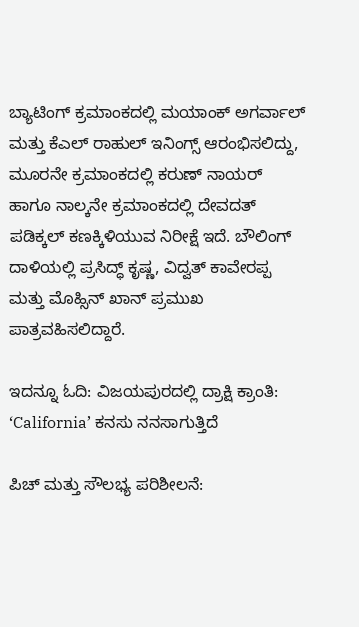ಬ್ಯಾಟಿಂಗ್ ಕ್ರಮಾಂಕದಲ್ಲಿ ಮಯಾಂಕ್ ಅಗರ್ವಾಲ್ ಮತ್ತು ಕೆಎಲ್ ರಾಹುಲ್ ಇನಿಂಗ್ಸ್ ಆರಂಭಿಸಲಿದ್ದು, ಮೂರನೇ ಕ್ರಮಾಂಕದಲ್ಲಿ ಕರುಣ್ ನಾಯರ್ ಹಾಗೂ ನಾಲ್ಕನೇ ಕ್ರಮಾಂಕದಲ್ಲಿ ದೇವದತ್ ಪಡಿಕ್ಕಲ್ ಕಣಕ್ಕಿಳಿಯುವ ನಿರೀಕ್ಷೆ ಇದೆ. ಬೌಲಿಂಗ್ ದಾಳಿಯಲ್ಲಿ ಪ್ರಸಿದ್ಧ್ ಕೃಷ್ಣ, ವಿದ್ವತ್ ಕಾವೇರಪ್ಪ ಮತ್ತು ಮೊಹ್ಸಿನ್ ಖಾನ್ ಪ್ರಮುಖ ಪಾತ್ರವಹಿಸಲಿದ್ದಾರೆ.

ಇದನ್ನೂ ಓದಿ: ವಿಜಯಪುರದಲ್ಲಿ ದ್ರಾಕ್ಷಿ ಕ್ರಾಂತಿ: ‘California’ ಕನಸು ನನಸಾಗುತ್ತಿದೆ

ಪಿಚ್ ಮತ್ತು ಸೌಲಭ್ಯ ಪರಿಶೀಲನೆ: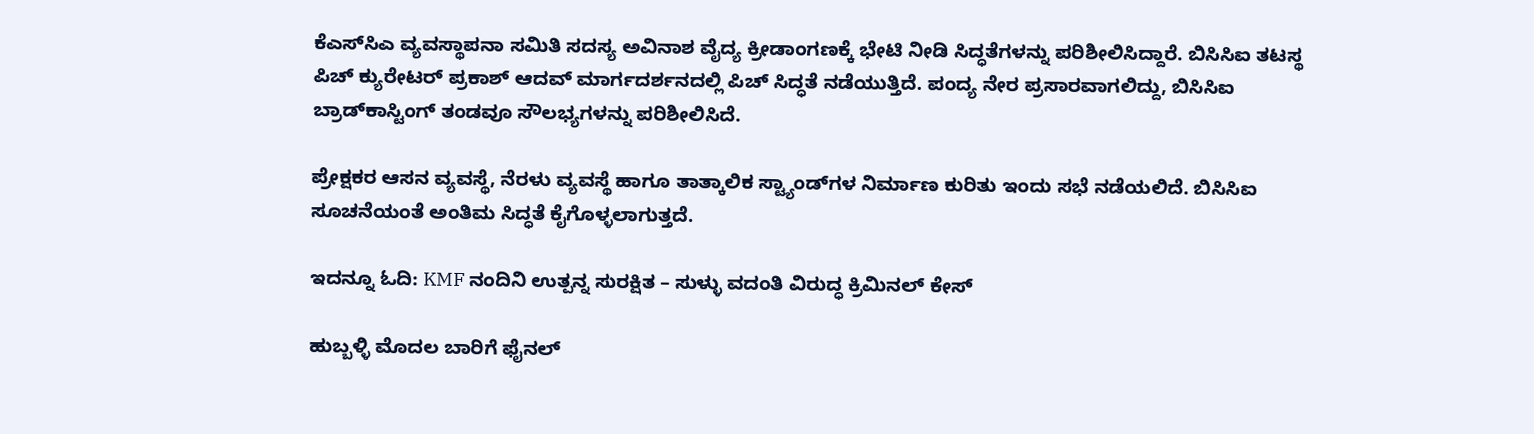ಕೆಎಸ್‌ಸಿಎ ವ್ಯವಸ್ಥಾಪನಾ ಸಮಿತಿ ಸದಸ್ಯ ಅವಿನಾಶ ವೈದ್ಯ ಕ್ರೀಡಾಂಗಣಕ್ಕೆ ಭೇಟಿ ನೀಡಿ ಸಿದ್ಧತೆಗಳನ್ನು ಪರಿಶೀಲಿಸಿದ್ದಾರೆ. ಬಿಸಿಸಿಐ ತಟಸ್ಥ ಪಿಚ್ ಕ್ಯುರೇಟರ್ ಪ್ರಕಾಶ್ ಆದವ್ ಮಾರ್ಗದರ್ಶನದಲ್ಲಿ ಪಿಚ್ ಸಿದ್ಧತೆ ನಡೆಯುತ್ತಿದೆ. ಪಂದ್ಯ ನೇರ ಪ್ರಸಾರವಾಗಲಿದ್ದು, ಬಿಸಿಸಿಐ ಬ್ರಾಡ್‌ಕಾಸ್ಟಿಂಗ್ ತಂಡವೂ ಸೌಲಭ್ಯಗಳನ್ನು ಪರಿಶೀಲಿಸಿದೆ.

ಪ್ರೇಕ್ಷಕರ ಆಸನ ವ್ಯವಸ್ಥೆ, ನೆರಳು ವ್ಯವಸ್ಥೆ ಹಾಗೂ ತಾತ್ಕಾಲಿಕ ಸ್ಟ್ಯಾಂಡ್‌ಗಳ ನಿರ್ಮಾಣ ಕುರಿತು ಇಂದು ಸಭೆ ನಡೆಯಲಿದೆ. ಬಿಸಿಸಿಐ ಸೂಚನೆಯಂತೆ ಅಂತಿಮ ಸಿದ್ಧತೆ ಕೈಗೊಳ್ಳಲಾಗುತ್ತದೆ.

ಇದನ್ನೂ ಓದಿ: KMF ನಂದಿನಿ ಉತ್ಪನ್ನ ಸುರಕ್ಷಿತ – ಸುಳ್ಳು ವದಂತಿ ವಿರುದ್ಧ ಕ್ರಿಮಿನಲ್ ಕೇಸ್

ಹುಬ್ಬಳ್ಳಿ ಮೊದಲ ಬಾರಿಗೆ ಫೈನಲ್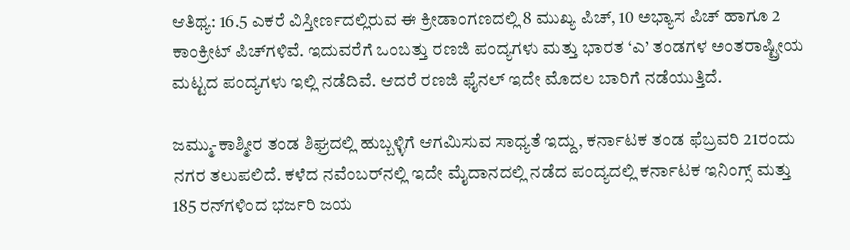ಆತಿಥ್ಯ: 16.5 ಎಕರೆ ವಿಸ್ತೀರ್ಣದಲ್ಲಿರುವ ಈ ಕ್ರೀಡಾಂಗಣದಲ್ಲಿ 8 ಮುಖ್ಯ ಪಿಚ್, 10 ಅಭ್ಯಾಸ ಪಿಚ್ ಹಾಗೂ 2 ಕಾಂಕ್ರೀಟ್ ಪಿಚ್‌ಗಳಿವೆ. ಇದುವರೆಗೆ ಒಂಬತ್ತು ರಣಜಿ ಪಂದ್ಯಗಳು ಮತ್ತು ಭಾರತ ‘ಎ’ ತಂಡಗಳ ಅಂತರಾಷ್ಟ್ರೀಯ ಮಟ್ಟದ ಪಂದ್ಯಗಳು ಇಲ್ಲಿ ನಡೆದಿವೆ. ಆದರೆ ರಣಜಿ ಫೈನಲ್ ಇದೇ ಮೊದಲ ಬಾರಿಗೆ ನಡೆಯುತ್ತಿದೆ.

ಜಮ್ಮು-ಕಾಶ್ಮೀರ ತಂಡ ಶಿಘ್ರದಲ್ಲಿ ಹುಬ್ಬಳ್ಳಿಗೆ ಆಗಮಿಸುವ ಸಾಧ್ಯತೆ ಇದ್ದು, ಕರ್ನಾಟಕ ತಂಡ ಫೆಬ್ರವರಿ 21ರಂದು ನಗರ ತಲುಪಲಿದೆ. ಕಳೆದ ನವೆಂಬರ್‌ನಲ್ಲಿ ಇದೇ ಮೈದಾನದಲ್ಲಿ ನಡೆದ ಪಂದ್ಯದಲ್ಲಿ ಕರ್ನಾಟಕ ಇನಿಂಗ್ಸ್ ಮತ್ತು 185 ರನ್‌ಗಳಿಂದ ಭರ್ಜರಿ ಜಯ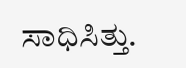ಸಾಧಿಸಿತ್ತು.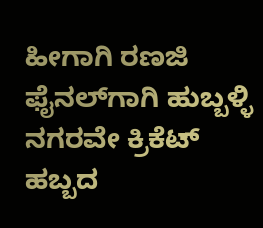ಹೀಗಾಗಿ ರಣಜಿ ಫೈನಲ್‌ಗಾಗಿ ಹುಬ್ಬಳ್ಳಿ ನಗರವೇ ಕ್ರಿಕೆಟ್ ಹಬ್ಬದ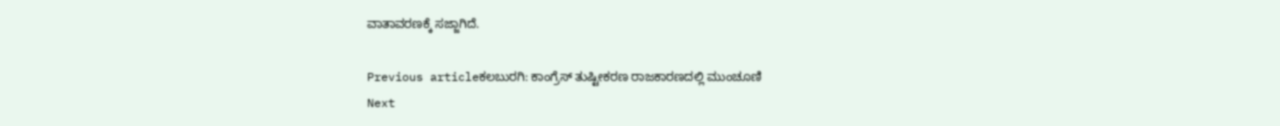ವಾತಾವರಣಕ್ಕೆ ಸಜ್ಜಾಗಿದೆ.

Previous articleಕಲಬುರಗಿ: ಕಾಂಗ್ರೆಸ್ ತುಷ್ಟೀಕರಣ ರಾಜಕಾರಣದಲ್ಲಿ ಮುಂಚೂಣಿ
Next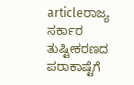articleರಾಜ್ಯ ಸರ್ಕಾರ ತುಷ್ಟೀಕರಣದ ಪರಾಕಾಷ್ಟೆಗೆ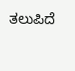ತಲುಪಿದೆ